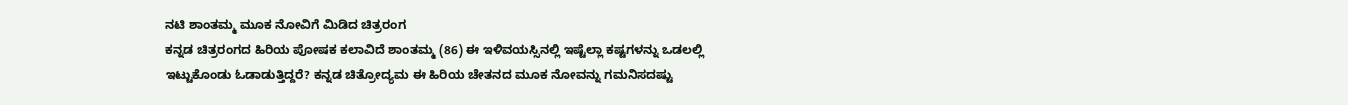ನಟಿ ಶಾಂತಮ್ಮ ಮೂಕ ನೋವಿಗೆ ಮಿಡಿದ ಚಿತ್ರರಂಗ
ಕನ್ನಡ ಚಿತ್ರರಂಗದ ಹಿರಿಯ ಪೋಷಕ ಕಲಾವಿದೆ ಶಾಂತಮ್ಮ (86) ಈ ಇಳಿವಯಸ್ಸಿನಲ್ಲಿ ಇಷ್ಟೆಲ್ಲಾ ಕಷ್ಟಗಳನ್ನು ಒಡಲಲ್ಲಿ ಇಟ್ಟುಕೊಂಡು ಓಡಾಡುತ್ತಿದ್ದರೆ? ಕನ್ನಡ ಚಿತ್ರೋದ್ಯಮ ಈ ಹಿರಿಯ ಚೇತನದ ಮೂಕ ನೋವನ್ನು ಗಮನಿಸದಷ್ಟು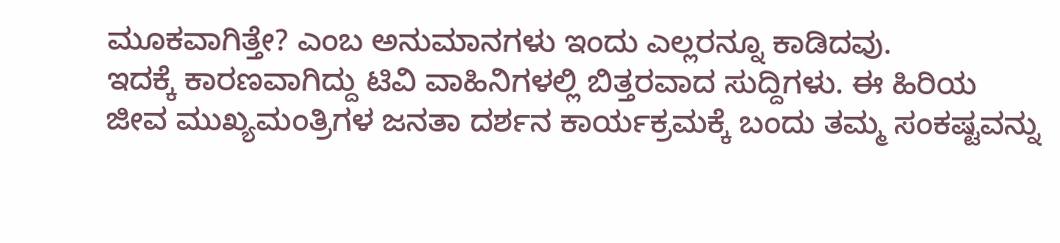ಮೂಕವಾಗಿತ್ತೇ? ಎಂಬ ಅನುಮಾನಗಳು ಇಂದು ಎಲ್ಲರನ್ನೂ ಕಾಡಿದವು.
ಇದಕ್ಕೆ ಕಾರಣವಾಗಿದ್ದು ಟಿವಿ ವಾಹಿನಿಗಳಲ್ಲಿ ಬಿತ್ತರವಾದ ಸುದ್ದಿಗಳು. ಈ ಹಿರಿಯ ಜೀವ ಮುಖ್ಯಮಂತ್ರಿಗಳ ಜನತಾ ದರ್ಶನ ಕಾರ್ಯಕ್ರಮಕ್ಕೆ ಬಂದು ತಮ್ಮ ಸಂಕಷ್ಟವನ್ನು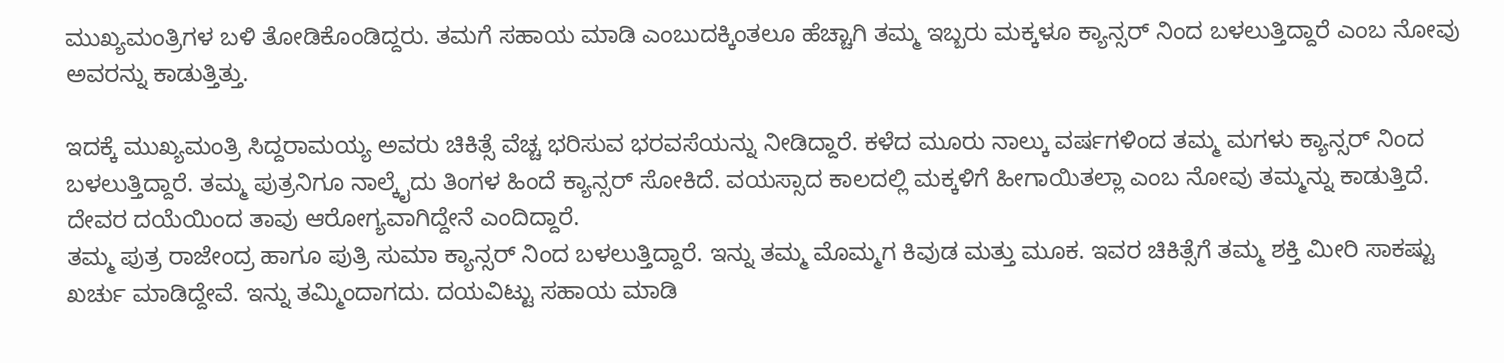ಮುಖ್ಯಮಂತ್ರಿಗಳ ಬಳಿ ತೋಡಿಕೊಂಡಿದ್ದರು. ತಮಗೆ ಸಹಾಯ ಮಾಡಿ ಎಂಬುದಕ್ಕಿಂತಲೂ ಹೆಚ್ಚಾಗಿ ತಮ್ಮ ಇಬ್ಬರು ಮಕ್ಕಳೂ ಕ್ಯಾನ್ಸರ್ ನಿಂದ ಬಳಲುತ್ತಿದ್ದಾರೆ ಎಂಬ ನೋವು ಅವರನ್ನು ಕಾಡುತ್ತಿತ್ತು.

ಇದಕ್ಕೆ ಮುಖ್ಯಮಂತ್ರಿ ಸಿದ್ದರಾಮಯ್ಯ ಅವರು ಚಿಕಿತ್ಸೆ ವೆಚ್ಚ ಭರಿಸುವ ಭರವಸೆಯನ್ನು ನೀಡಿದ್ದಾರೆ. ಕಳೆದ ಮೂರು ನಾಲ್ಕು ವರ್ಷಗಳಿಂದ ತಮ್ಮ ಮಗಳು ಕ್ಯಾನ್ಸರ್ ನಿಂದ ಬಳಲುತ್ತಿದ್ದಾರೆ. ತಮ್ಮ ಪುತ್ರನಿಗೂ ನಾಲ್ಕೈದು ತಿಂಗಳ ಹಿಂದೆ ಕ್ಯಾನ್ಸರ್ ಸೋಕಿದೆ. ವಯಸ್ಸಾದ ಕಾಲದಲ್ಲಿ ಮಕ್ಕಳಿಗೆ ಹೀಗಾಯಿತಲ್ಲಾ ಎಂಬ ನೋವು ತಮ್ಮನ್ನು ಕಾಡುತ್ತಿದೆ. ದೇವರ ದಯೆಯಿಂದ ತಾವು ಆರೋಗ್ಯವಾಗಿದ್ದೇನೆ ಎಂದಿದ್ದಾರೆ.
ತಮ್ಮ ಪುತ್ರ ರಾಜೇಂದ್ರ ಹಾಗೂ ಪುತ್ರಿ ಸುಮಾ ಕ್ಯಾನ್ಸರ್ ನಿಂದ ಬಳಲುತ್ತಿದ್ದಾರೆ. ಇನ್ನು ತಮ್ಮ ಮೊಮ್ಮಗ ಕಿವುಡ ಮತ್ತು ಮೂಕ. ಇವರ ಚಿಕಿತ್ಸೆಗೆ ತಮ್ಮ ಶಕ್ತಿ ಮೀರಿ ಸಾಕಷ್ಟು ಖರ್ಚು ಮಾಡಿದ್ದೇವೆ. ಇನ್ನು ತಮ್ಮಿಂದಾಗದು. ದಯವಿಟ್ಟು ಸಹಾಯ ಮಾಡಿ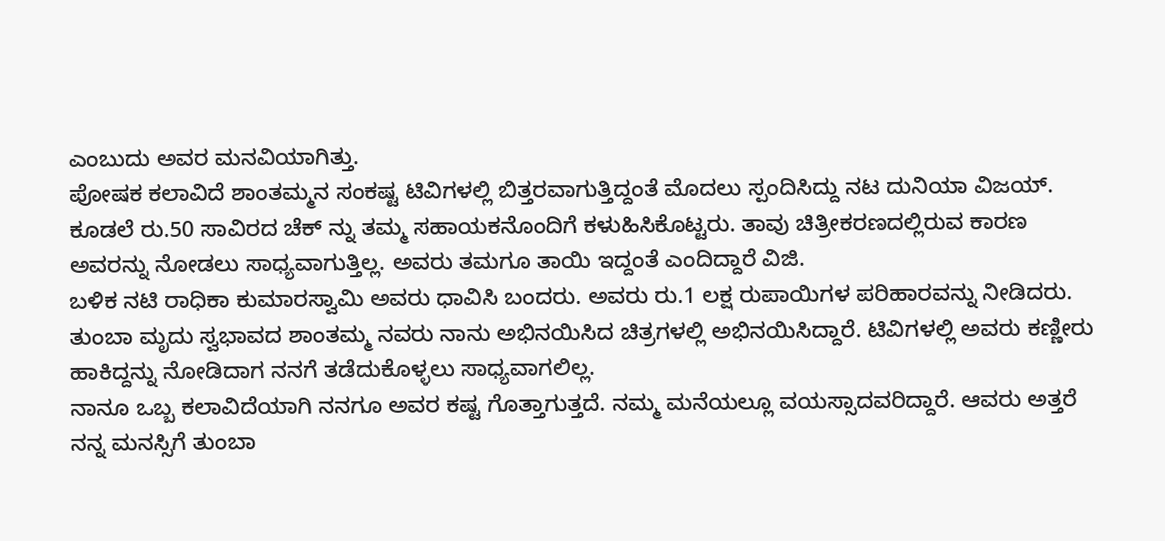ಎಂಬುದು ಅವರ ಮನವಿಯಾಗಿತ್ತು.
ಪೋಷಕ ಕಲಾವಿದೆ ಶಾಂತಮ್ಮನ ಸಂಕಷ್ಟ ಟಿವಿಗಳಲ್ಲಿ ಬಿತ್ತರವಾಗುತ್ತಿದ್ದಂತೆ ಮೊದಲು ಸ್ಪಂದಿಸಿದ್ದು ನಟ ದುನಿಯಾ ವಿಜಯ್. ಕೂಡಲೆ ರು.50 ಸಾವಿರದ ಚೆಕ್ ನ್ನು ತಮ್ಮ ಸಹಾಯಕನೊಂದಿಗೆ ಕಳುಹಿಸಿಕೊಟ್ಟರು. ತಾವು ಚಿತ್ರೀಕರಣದಲ್ಲಿರುವ ಕಾರಣ ಅವರನ್ನು ನೋಡಲು ಸಾಧ್ಯವಾಗುತ್ತಿಲ್ಲ. ಅವರು ತಮಗೂ ತಾಯಿ ಇದ್ದಂತೆ ಎಂದಿದ್ದಾರೆ ವಿಜಿ.
ಬಳಿಕ ನಟಿ ರಾಧಿಕಾ ಕುಮಾರಸ್ವಾಮಿ ಅವರು ಧಾವಿಸಿ ಬಂದರು. ಅವರು ರು.1 ಲಕ್ಷ ರುಪಾಯಿಗಳ ಪರಿಹಾರವನ್ನು ನೀಡಿದರು. ತುಂಬಾ ಮೃದು ಸ್ವಭಾವದ ಶಾಂತಮ್ಮ ನವರು ನಾನು ಅಭಿನಯಿಸಿದ ಚಿತ್ರಗಳಲ್ಲಿ ಅಭಿನಯಿಸಿದ್ದಾರೆ. ಟಿವಿಗಳಲ್ಲಿ ಅವರು ಕಣ್ಣೀರು ಹಾಕಿದ್ದನ್ನು ನೋಡಿದಾಗ ನನಗೆ ತಡೆದುಕೊಳ್ಳಲು ಸಾಧ್ಯವಾಗಲಿಲ್ಲ.
ನಾನೂ ಒಬ್ಬ ಕಲಾವಿದೆಯಾಗಿ ನನಗೂ ಅವರ ಕಷ್ಟ ಗೊತ್ತಾಗುತ್ತದೆ. ನಮ್ಮ ಮನೆಯಲ್ಲೂ ವಯಸ್ಸಾದವರಿದ್ದಾರೆ. ಆವರು ಅತ್ತರೆ ನನ್ನ ಮನಸ್ಸಿಗೆ ತುಂಬಾ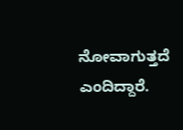ನೋವಾಗುತ್ತದೆ ಎಂದಿದ್ದಾರೆ.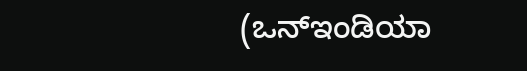(ಒನ್ಇಂಡಿಯಾ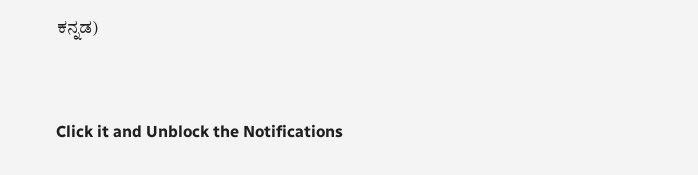ಕನ್ನಡ)


Click it and Unblock the Notifications